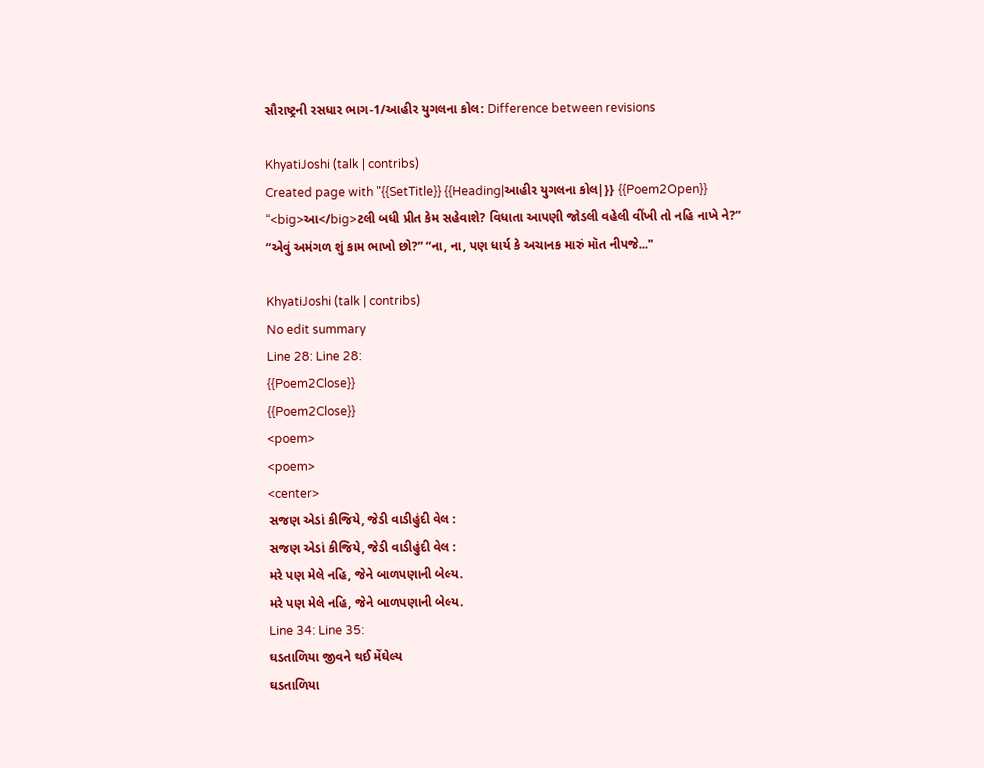સૌરાષ્ટ્રની રસધાર ભાગ-1/આહીર યુગલના કોલ: Difference between revisions

KhyatiJoshi (talk | contribs)
Created page with "{{SetTitle}} {{Heading|આહીર યુગલના કોલ|}} {{Poem2Open}} “<big>આ</big>ટલી બધી પ્રીત કેમ સહેવાશે? વિધાતા આપણી જોડલી વહેલી વીંખી તો નહિ નાખે ને?” “એવું અમંગળ શું કામ ભાખો છો?” “ના, ના, પણ ધાર્ય કે અચાનક મારું મૉત નીપજે..."

KhyatiJoshi (talk | contribs)
No edit summary
Line 28: Line 28:
{{Poem2Close}}
{{Poem2Close}}
<poem>
<poem>
<center>
સજણ એડાં કીજિયે, જેડી વાડીહુંદી વેલ :
સજણ એડાં કીજિયે, જેડી વાડીહુંદી વેલ :
મરે પણ મેલે નહિ, જેને બાળપણાની બેલ્ય.
મરે પણ મેલે નહિ, જેને બાળપણાની બેલ્ય.
Line 34: Line 35:
ઘડતાળિયા જીવને થઈ મેંઘેલ્ય
ઘડતાળિયા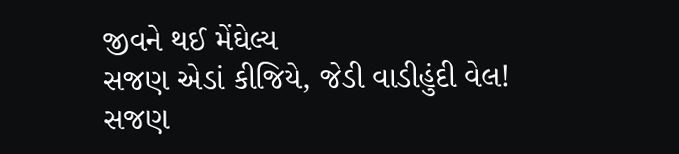જીવને થઈ મેંઘેલ્ય
સજણ એડાં કીજિયે, જેડી વાડીહુંદી વેલ!
સજણ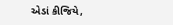એડાં કીજિયે,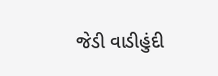જેડી વાડીહુંદી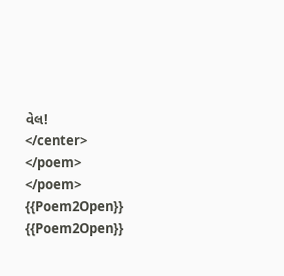વેલ!
</center>
</poem>
</poem>
{{Poem2Open}}
{{Poem2Open}}